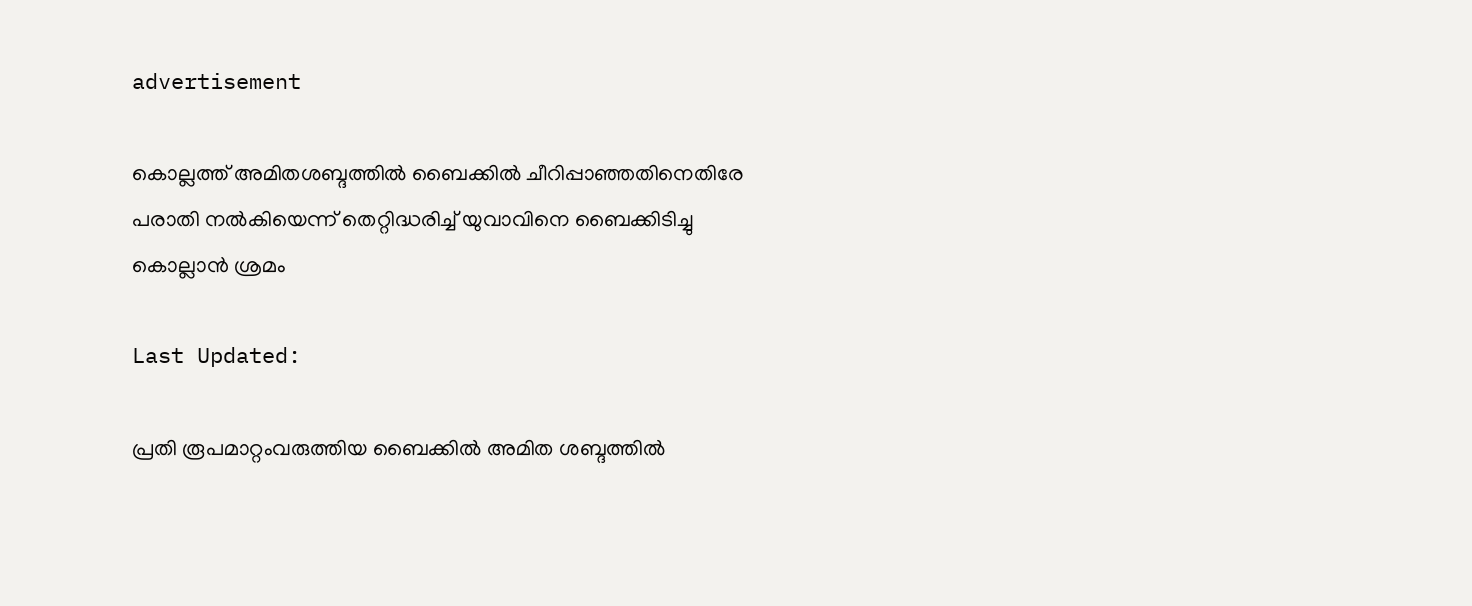advertisement

കൊല്ലത്ത് അമിതശബ്ദത്തിൽ ബൈക്കിൽ ചീറിപ്പാഞ്ഞതിനെതിരേ പരാതി നൽകിയെന്ന് തെറ്റിദ്ധരിച്ച് യുവാവിനെ ബൈക്കിടിച്ചു കൊല്ലാൻ ശ്രമം

Last Updated:

പ്രതി രൂപമാറ്റംവരുത്തിയ ബൈക്കില്‍ അമിത ശബ്ദത്തില്‍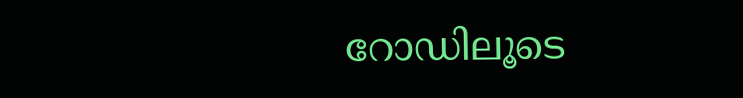റോഡിലൂടെ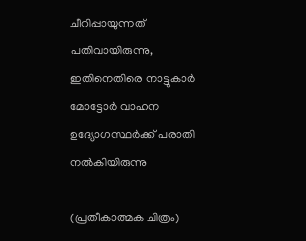ചീറിപ്പായുന്നത് പതിവായിരുന്നു, ഇതിനെതിരെ നാട്ടുകാർ മോട്ടോർ വാഹന ഉദ്യോഗസ്ഥർക്ക് പരാതി നൽകിയിരുന്നു

(പ്രതീകാത്മക ചിത്രം)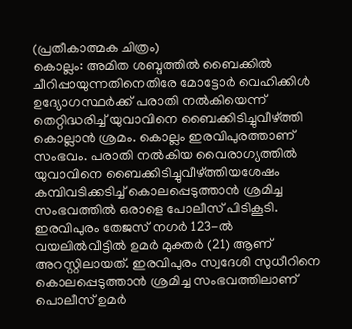(പ്രതീകാത്മക ചിത്രം)
കൊല്ലം: അമിത ശബ്ദത്തില്‍ ബൈക്കില്‍ ചീറിപ്പായുന്നതിനെതിരേ മോട്ടോര്‍ വെഹിക്കിള്‍ ഉദ്യോഗസ്ഥര്‍ക്ക് പരാതി നല്‍കിയെന്ന് തെറ്റിദ്ധരിച്ച് യുവാവിനെ ബൈക്കിടിച്ചുവീഴ്ത്തി കൊല്ലാൻ ശ്രമം. കൊല്ലം ഇരവിപുരത്താണ് സംഭവം. പരാതി നൽകിയ വൈരാഗ്യത്തിൽ യുവാവിനെ ബൈക്കിടിച്ചുവീഴ്ത്തിയശേഷം കമ്പിവടിക്കടിച്ച്‌ കൊലപ്പെടുത്താന്‍ ശ്രമിച്ച സംഭവത്തില്‍ ഒരാളെ പോലീസ് പിടികൂടി.
ഇരവിപുരം തേജസ് നഗര്‍ 123-ല്‍ വയലില്‍വീട്ടില്‍ ഉമര്‍ മുക്തര്‍ (21) ആണ് അറസ്റ്റിലായത്. ഇരവിപുരം സ്വദേശി സുധീറിനെ കൊലപ്പെടുത്താന്‍ ശ്രമിച്ച സംഭവത്തിലാണ് പൊലീസ് ഉമർ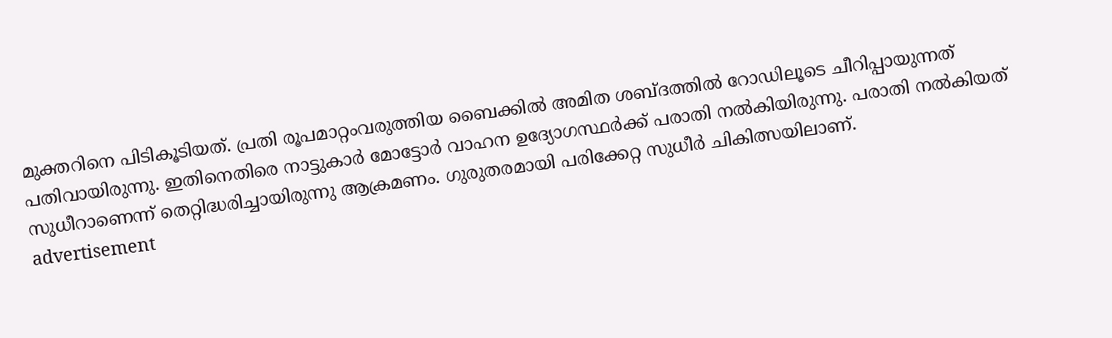മുക്തറിനെ പിടികൂടിയത്. പ്രതി രൂപമാറ്റംവരുത്തിയ ബൈക്കില്‍ അമിത ശബ്ദത്തില്‍ റോഡിലൂടെ ചീറിപ്പായുന്നത് പതിവായിരുന്നു. ഇതിനെതിരെ നാട്ടുകാർ മോട്ടോർ വാഹന ഉദ്യോഗസ്ഥർക്ക് പരാതി നൽകിയിരുന്നു. പരാതി നൽകിയത് സുധീറാണെന്ന് തെറ്റിദ്ധരിച്ചായിരുന്നു ആക്രമണം. ഗുരുതരമായി പരിക്കേറ്റ സുധീർ ചികിത്സയിലാണ്.
advertisement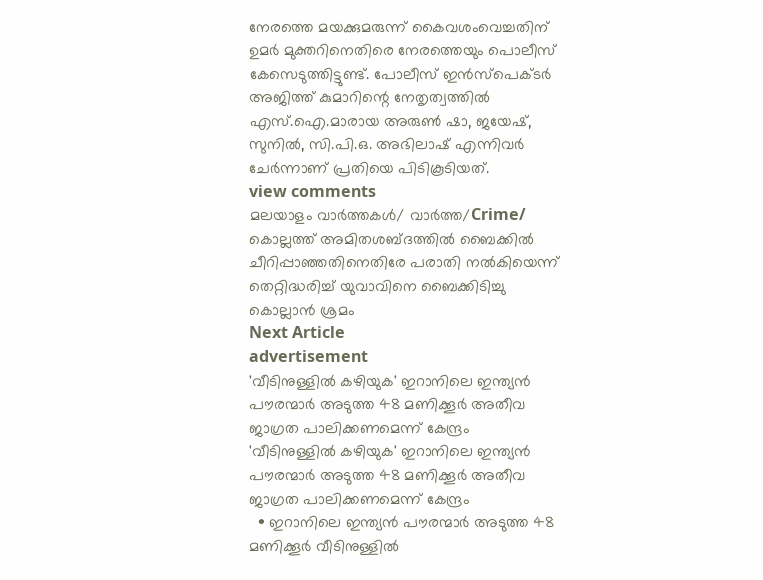നേരത്തെ മയക്കുമരുന്ന് കൈവശംവെച്ചതിന് ഉമർ മുക്തറിനെതിരെ നേരത്തെയും പൊലീസ് കേസെടുത്തിട്ടുണ്ട്. പോലീസ് ഇന്‍സ്പെക്ടര്‍ അജിത്ത് കുമാറിന്റെ നേതൃത്വത്തില്‍ എസ്.ഐ.മാരായ അരുണ്‍ ഷാ, ജയേഷ്, സുനില്‍, സി.പി.ഒ. അഭിലാഷ് എന്നിവര്‍ ചേര്‍ന്നാണ് പ്രതിയെ പിടികൂടിയത്.
view comments
മലയാളം വാർത്തകൾ/ വാർത്ത/Crime/
കൊല്ലത്ത് അമിതശബ്ദത്തിൽ ബൈക്കിൽ ചീറിപ്പാഞ്ഞതിനെതിരേ പരാതി നൽകിയെന്ന് തെറ്റിദ്ധരിച്ച് യുവാവിനെ ബൈക്കിടിച്ചു കൊല്ലാൻ ശ്രമം
Next Article
advertisement
'വീടിനുള്ളിൽ കഴിയുക' ഇറാനിലെ ഇന്ത്യൻ പൗരന്മാർ അടുത്ത 48 മണിക്കൂർ അതീവ ജാഗ്രത പാലിക്കണമെന്ന് കേന്ദ്രം
'വീടിനുള്ളിൽ കഴിയുക' ഇറാനിലെ ഇന്ത്യൻ പൗരന്മാർ അടുത്ത 48 മണിക്കൂർ അതീവ ജാഗ്രത പാലിക്കണമെന്ന് കേന്ദ്രം
  • ഇറാനിലെ ഇന്ത്യൻ പൗരന്മാർ അടുത്ത 48 മണിക്കൂർ വീടിനുള്ളിൽ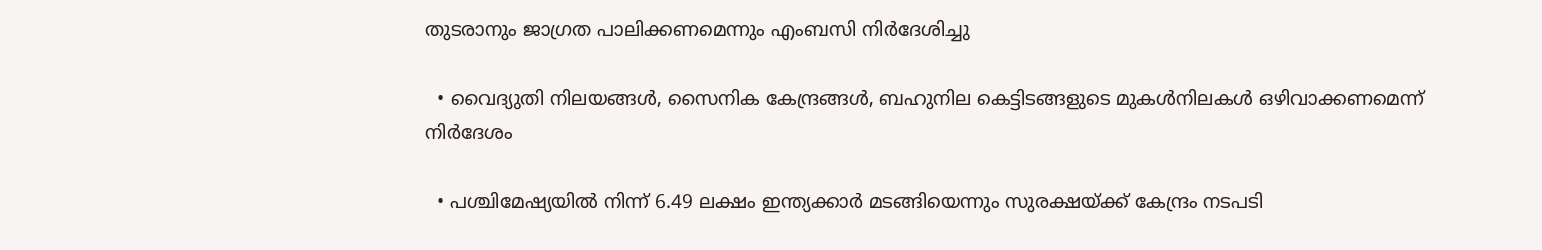തുടരാനും ജാഗ്രത പാലിക്കണമെന്നും എംബസി നിർദേശിച്ചു

  • വൈദ്യുതി നിലയങ്ങൾ, സൈനിക കേന്ദ്രങ്ങൾ, ബഹുനില കെട്ടിടങ്ങളുടെ മുകൾനിലകൾ ഒഴിവാക്കണമെന്ന് നിർദേശം

  • പശ്ചിമേഷ്യയിൽ നിന്ന് 6.49 ലക്ഷം ഇന്ത്യക്കാർ മടങ്ങിയെന്നും സുരക്ഷയ്ക്ക് കേന്ദ്രം നടപടി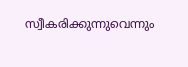സ്വീകരിക്കുന്നുവെന്നും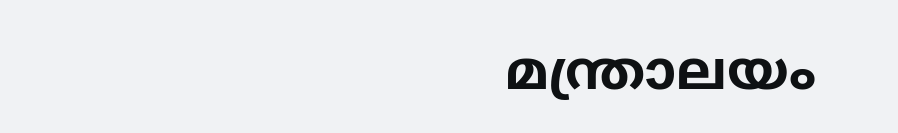മന്ത്രാലയം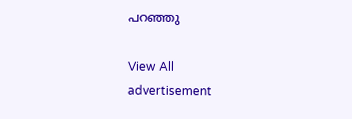പറഞ്ഞു

View All
advertisement